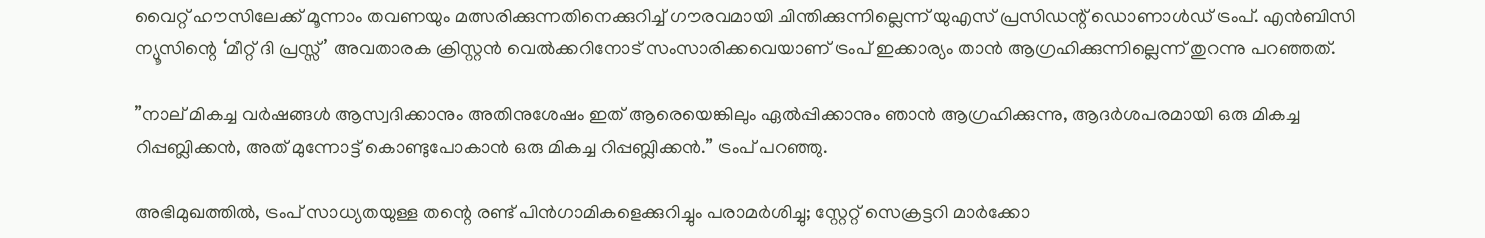വൈറ്റ് ഹൗസിലേക്ക് മൂന്നാം തവണയും മത്സരിക്കുന്നതിനെക്കുറിച്ച് ഗൗരവമായി ചിന്തിക്കുന്നില്ലെന്ന് യുഎസ് പ്രസിഡന്റ് ഡൊണാള്‍ഡ് ട്രംപ്. എന്‍ബിസി ന്യൂസിന്റെ ‘മീറ്റ് ദി പ്രസ്സ്’ അവതാരക ക്രിസ്റ്റന്‍ വെല്‍ക്കറിനോട് സംസാരിക്കവെയാണ് ട്രംപ് ഇക്കാര്യം താന്‍ ആഗ്രഹിക്കുന്നില്ലെന്ന് തുറന്നു പറഞ്ഞത്.

”നാല് മികച്ച വര്‍ഷങ്ങള്‍ ആസ്വദിക്കാനും അതിനുശേഷം ഇത് ആരെയെങ്കിലും ഏല്‍പ്പിക്കാനും ഞാന്‍ ആഗ്രഹിക്കുന്നു, ആദര്‍ശപരമായി ഒരു മികച്ച റിപ്പബ്ലിക്കന്‍, അത് മുന്നോട്ട് കൊണ്ടുപോകാന്‍ ഒരു മികച്ച റിപ്പബ്ലിക്കന്‍.” ട്രംപ് പറഞ്ഞു.

അഭിമുഖത്തില്‍, ട്രംപ് സാധ്യതയുള്ള തന്റെ രണ്ട് പിന്‍ഗാമികളെക്കുറിച്ചും പരാമര്‍ശിച്ചു; സ്റ്റേറ്റ് സെക്രട്ടറി മാര്‍ക്കോ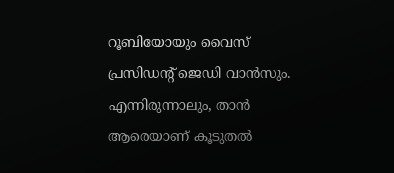റൂബിയോയും വൈസ് പ്രസിഡന്റ് ജെഡി വാന്‍സും. എന്നിരുന്നാലും, താന്‍ ആരെയാണ് കൂടുതല്‍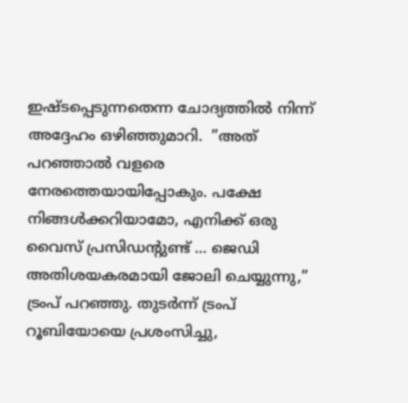ഇഷ്ടപ്പെടുന്നതെന്ന ചോദ്യത്തില്‍ നിന്ന് അദ്ദേഹം ഒഴിഞ്ഞുമാറി.  ”അത് പറഞ്ഞാല്‍ വളരെ നേരത്തെയായിപ്പോകും. പക്ഷേ നിങ്ങള്‍ക്കറിയാമോ, എനിക്ക് ഒരു വൈസ് പ്രസിഡന്റുണ്ട് … ജെഡി അതിശയകരമായി ജോലി ചെയ്യുന്നു,” ട്രംപ് പറഞ്ഞു. തുടര്‍ന്ന് ട്രംപ് റൂബിയോയെ പ്രശംസിച്ചു,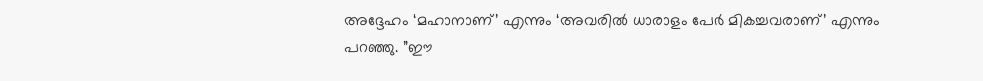അദ്ദേഹം ‘മഹാനാണ്’ എന്നും ‘അവരില്‍ ധാരാളം പേര്‍ മികച്ചവരാണ്’ എന്നും പറഞ്ഞു. ”ഈ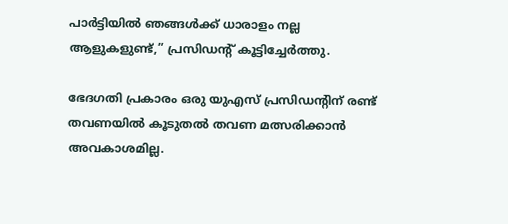പാര്‍ട്ടിയില്‍ ഞങ്ങള്‍ക്ക് ധാരാളം നല്ല ആളുകളുണ്ട്,” പ്രസിഡന്റ് കൂട്ടിച്ചേര്‍ത്തു.

ഭേദഗതി പ്രകാരം ഒരു യുഎസ് പ്രസിഡന്റിന് രണ്ട് തവണയില്‍ കൂടുതല്‍ തവണ മത്സരിക്കാന്‍ അവകാശമില്ല.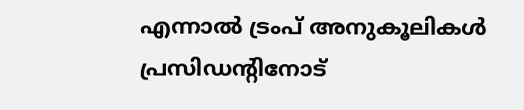എന്നാല്‍ ട്രംപ് അനുകൂലികള്‍ പ്രസിഡന്റിനോട്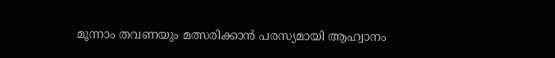മൂന്നാം തവണയും മത്സരിക്കാന്‍ പരസ്യമായി ആഹ്വാനം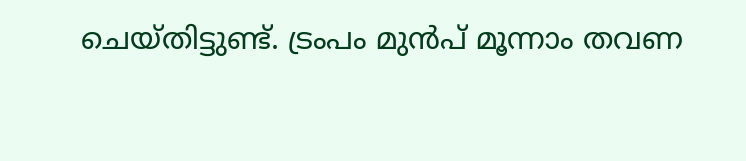ചെയ്തിട്ടുണ്ട്. ട്രംപം മുന്‍പ് മൂന്നാം തവണ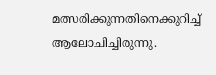മത്സരിക്കുന്നതിനെക്കുറിച്ച് ആലോചിച്ചിരുന്നു.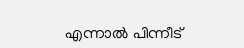എന്നാല്‍ പിന്നീട്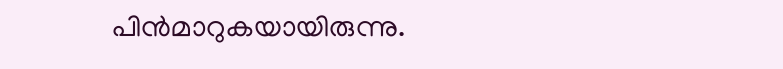പിന്‍മാറുകയായിരുന്നു.